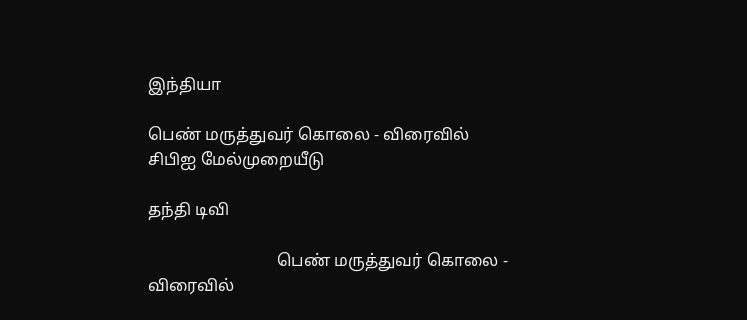இந்தியா

பெண் மருத்துவர் கொலை - விரைவில் சிபிஐ மேல்முறையீடு

தந்தி டிவி

                               பெண் மருத்துவர் கொலை - விரைவில்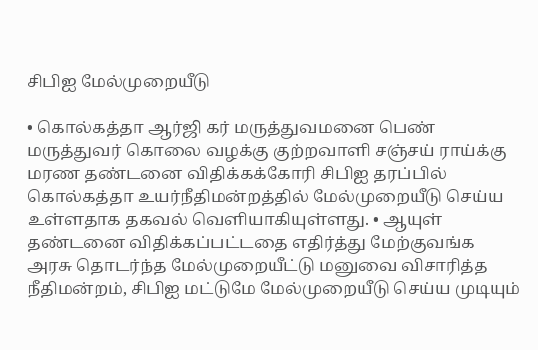சிபிஐ மேல்முறையீடு

• கொல்கத்தா ஆர்ஜி கர் மருத்துவமனை பெண் மருத்துவர் கொலை வழக்கு குற்றவாளி சஞ்சய் ராய்க்கு மரண தண்டனை விதிக்கக்கோரி சிபிஐ தரப்பில் கொல்கத்தா உயர்நீதிமன்றத்தில் மேல்முறையீடு செய்ய உள்ளதாக தகவல் வெளியாகியுள்ளது. • ஆயுள் தண்டனை விதிக்கப்பட்டதை எதிர்த்து மேற்குவங்க அரசு தொடர்ந்த மேல்முறையீட்டு மனுவை விசாரித்த நீதிமன்றம், சிபிஐ மட்டுமே மேல்முறையீடு செய்ய முடியும்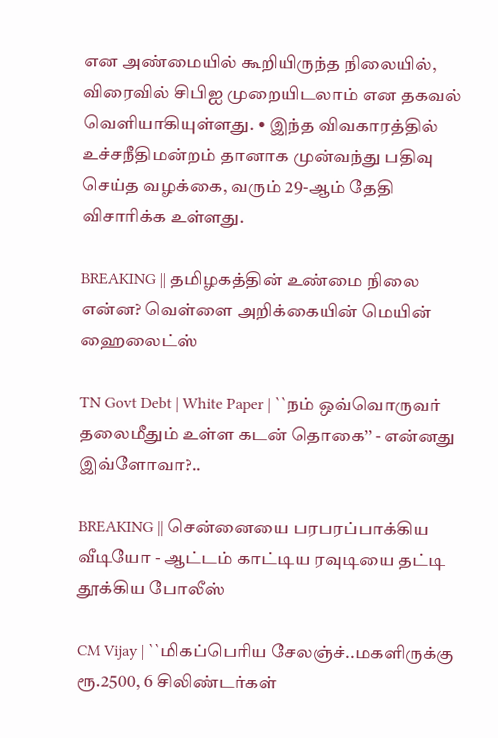என அண்மையில் கூறியிருந்த நிலையில், விரைவில் சிபிஐ முறையிடலாம் என தகவல் வெளியாகியுள்ளது. • இந்த விவகாரத்தில் உச்சநீதிமன்றம் தானாக முன்வந்து பதிவு செய்த வழக்கை, வரும் 29-ஆம் தேதி விசாரிக்க உள்ளது.

BREAKING || தமிழகத்தின் உண்மை நிலை என்ன? வெள்ளை அறிக்கையின் மெயின் ஹைலைட்ஸ்

TN Govt Debt | White Paper | ``நம் ஒவ்வொருவர் தலைமீதும் உள்ள கடன் தொகை’’ - என்னது இவ்ளோவா?..

BREAKING || சென்னையை பரபரப்பாக்கிய வீடியோ - ஆட்டம் காட்டிய ரவுடியை தட்டி தூக்கிய போலீஸ்

CM Vijay | ``மிகப்பெரிய சேலஞ்ச்..மகளிருக்கு ரூ.2500, 6 சிலிண்டர்கள்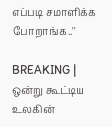எப்படி சமாளிக்க போறாங்க..''

BREAKING | ஒன்று கூட்டிய உலகின்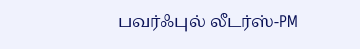பவர்ஃபுல் லீடர்ஸ்-PM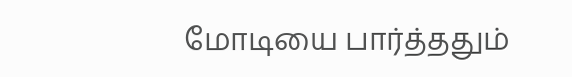மோடியை பார்த்ததும்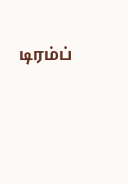டிரம்ப்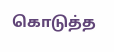கொடுத்த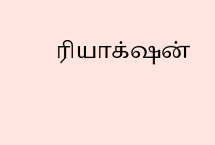ரியாக்‌ஷன்